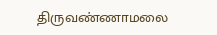திருவண்ணாமலை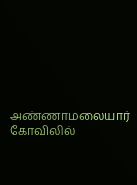அண்ணாமலையார் கோவிலில்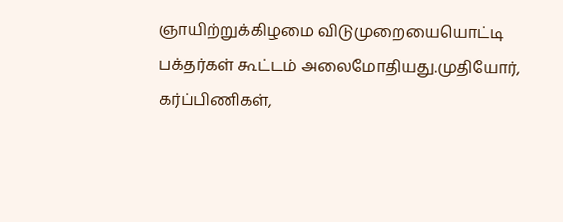ஞாயிற்றுக்கிழமை விடுமுறையையொட்டி பக்தர்கள் கூட்டம் அலைமோதியது.முதியோர், கர்ப்பிணிகள்,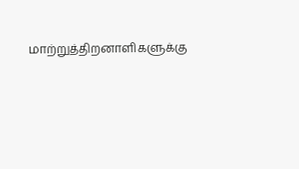மாற்றுத்திறனாளிகளுக்கு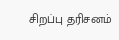சிறப்பு தரிசனம்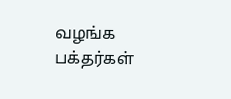வழங்க பக்தர்கள்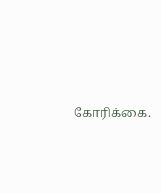கோரிக்கை.